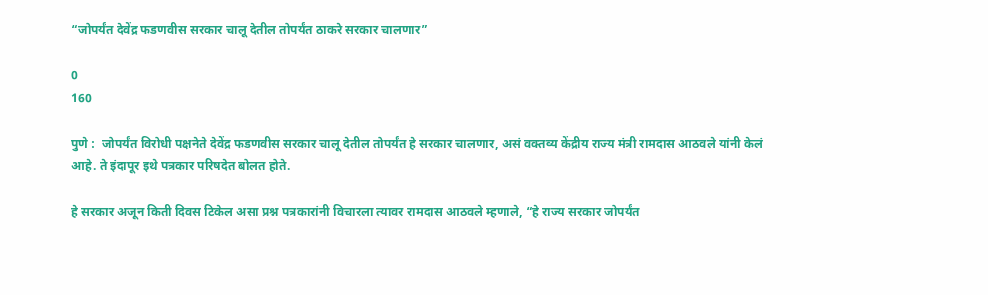“जोपर्यंत देवेंद्र फडणवीस सरकार चालू देतील तोपर्यंत ठाकरे सरकार चालणार”

0
160

पुणे :  जोपर्यंत विरोधी पक्षनेते देवेंद्र फडणवीस सरकार चालू देतील तोपर्यंत हे सरकार चालणार, असं वक्तव्य केंद्रीय राज्य मंत्री रामदास आठवले यांनी केलं आहे. ते इंदापूर इथे पत्रकार परिषदेत बोलत होते.

हे सरकार अजून किती दिवस टिकेल असा प्रश्न पत्रकारांनी विचारला त्यावर रामदास आठवले म्हणाले, “हे राज्य सरकार जोपर्यंत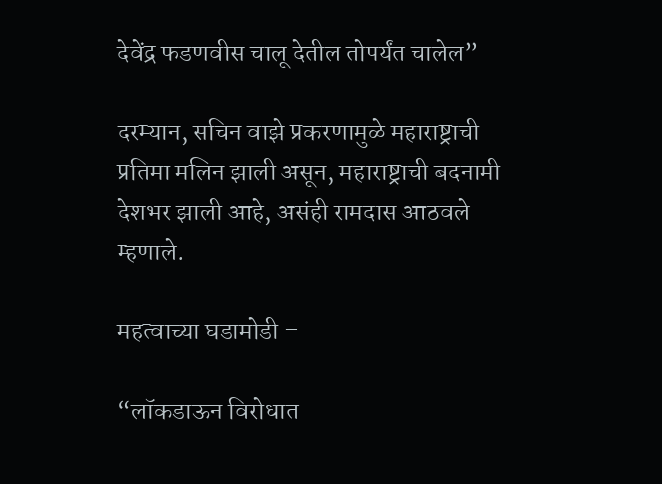देवेंद्र फडणवीस चालू देतील तोपर्यंत चालेल”

दरम्यान, सचिन वाझे प्रकरणामुळे महाराष्ट्राची प्रतिमा मलिन झाली असून, महाराष्ट्राची बदनामी देशभर झाली आहे, असंही रामदास आठवले म्हणाले.

महत्वाच्या घडामोडी –

“लॉकडाऊन विरोधात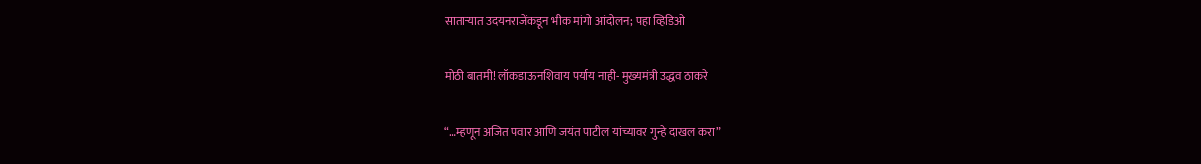साताऱ्यात उदयनराजेंकडून भीक मांगो आंदोलन; पहा व्हिडिओ

मोठी बातमी! लॉकडाऊनशिवाय पर्याय नाही- मुख्यमंत्री उद्धव ठाकरे

“…म्हणून अजित पवार आणि जयंत पाटील यांच्यावर गुन्हे दाखल करा”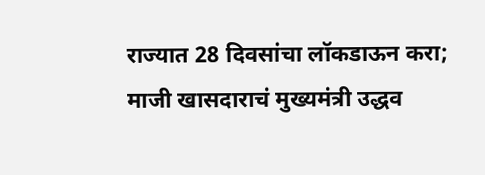राज्यात 28 दिवसांचा लॉकडाऊन करा; माजी खासदाराचं मुख्यमंत्री उद्धव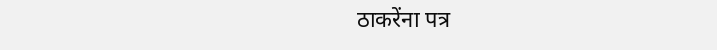ठाकरेंना पत्र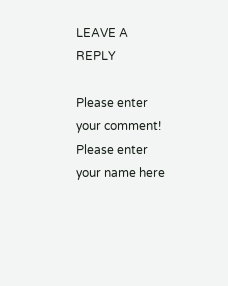LEAVE A REPLY

Please enter your comment!
Please enter your name here